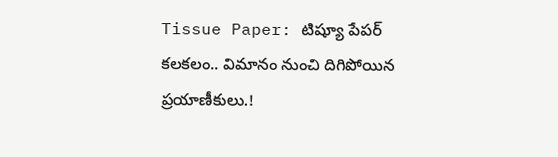Tissue Paper: టిష్యూ పేపర్ కలకలం.. విమానం నుంచి దిగిపోయిన ప్రయాణీకులు.!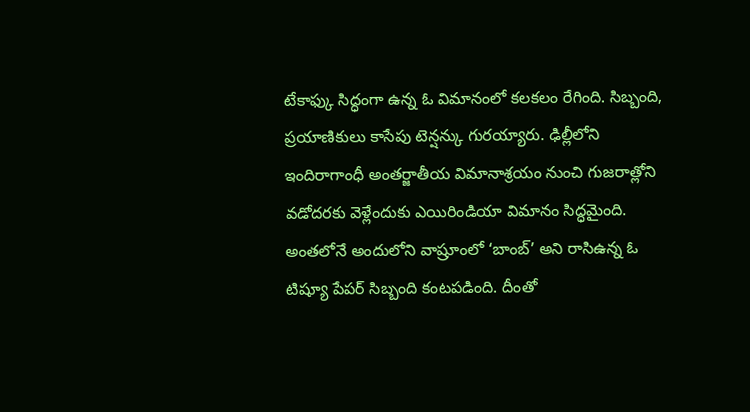టేకాఫ్కు సిద్ధంగా ఉన్న ఓ విమానంలో కలకలం రేగింది. సిబ్బంది, ప్రయాణికులు కాసేపు టెన్షన్కు గురయ్యారు. ఢిల్లీలోని ఇందిరాగాంధీ అంతర్జాతీయ విమానాశ్రయం నుంచి గుజరాత్లోని వడోదరకు వెళ్లేందుకు ఎయిరిండియా విమానం సిద్ధమైంది. అంతలోనే అందులోని వాష్రూంలో ‘బాంబ్’ అని రాసిఉన్న ఓ టిష్యూ పేపర్ సిబ్బంది కంటపడింది. దీంతో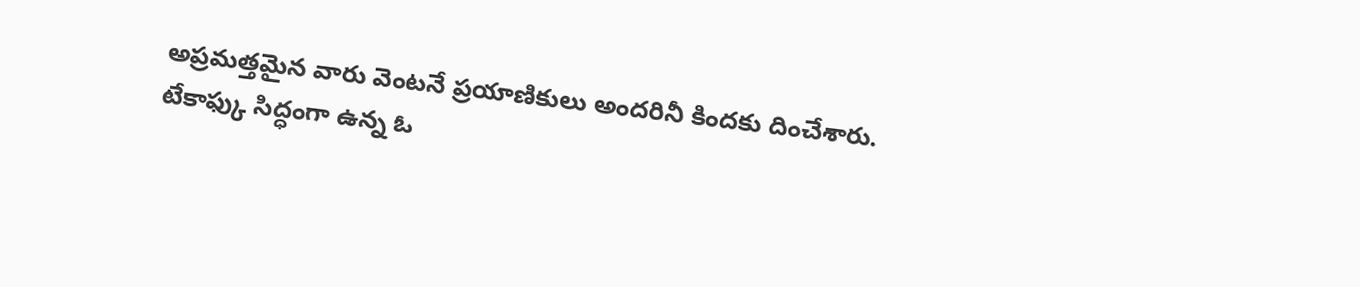అప్రమత్తమైన వారు వెంటనే ప్రయాణికులు అందరినీ కిందకు దించేశారు.
టేకాఫ్కు సిద్ధంగా ఉన్న ఓ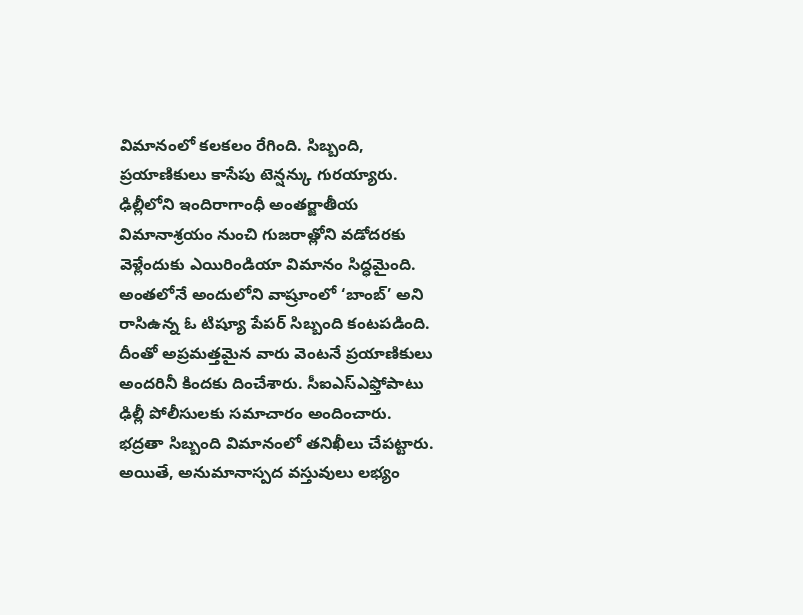విమానంలో కలకలం రేగింది. సిబ్బంది, ప్రయాణికులు కాసేపు టెన్షన్కు గురయ్యారు. ఢిల్లీలోని ఇందిరాగాంధీ అంతర్జాతీయ విమానాశ్రయం నుంచి గుజరాత్లోని వడోదరకు వెళ్లేందుకు ఎయిరిండియా విమానం సిద్ధమైంది. అంతలోనే అందులోని వాష్రూంలో ‘బాంబ్’ అని రాసిఉన్న ఓ టిష్యూ పేపర్ సిబ్బంది కంటపడింది. దీంతో అప్రమత్తమైన వారు వెంటనే ప్రయాణికులు అందరినీ కిందకు దించేశారు. సీఐఎస్ఎఫ్తోపాటు ఢిల్లీ పోలీసులకు సమాచారం అందించారు.
భద్రతా సిబ్బంది విమానంలో తనిఖీలు చేపట్టారు. అయితే, అనుమానాస్పద వస్తువులు లభ్యం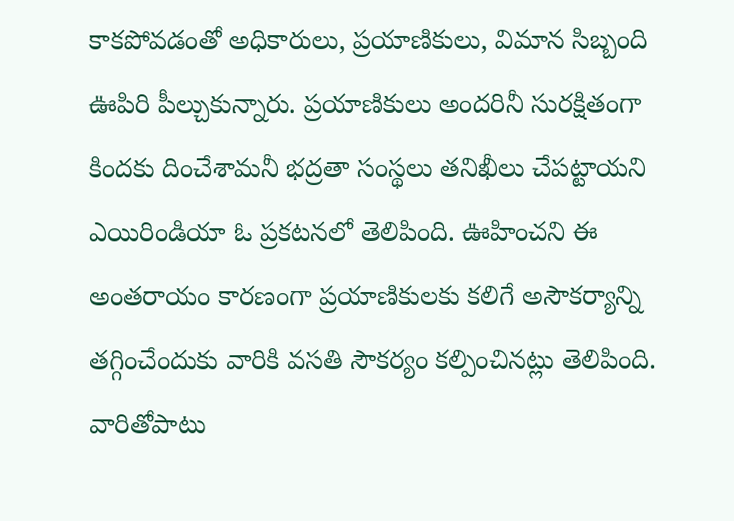కాకపోవడంతో అధికారులు, ప్రయాణికులు, విమాన సిబ్బంది ఊపిరి పీల్చుకున్నారు. ప్రయాణికులు అందరినీ సురక్షితంగా కిందకు దించేశామనీ భద్రతా సంస్థలు తనిఖీలు చేపట్టాయని ఎయిరిండియా ఓ ప్రకటనలో తెలిపింది. ఊహించని ఈ అంతరాయం కారణంగా ప్రయాణికులకు కలిగే అసౌకర్యాన్ని తగ్గించేందుకు వారికి వసతి సౌకర్యం కల్పించినట్లు తెలిపింది. వారితోపాటు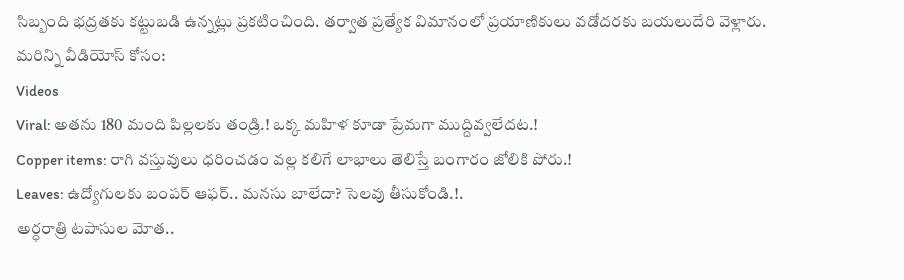సిబ్బంది భద్రతకు కట్టుబడి ఉన్నట్లు ప్రకటించింది. తర్వాత ప్రత్యేక విమానంలో ప్రయాణికులు వడోదరకు బయలుదేరి వెళ్లారు.
మరిన్ని వీడియోస్ కోసం:
Videos
Viral: అతను 180 మంది పిల్లలకు తండ్రి.! ఒక్క మహిళ కూడా ప్రేమగా ముద్దివ్వలేదట.!
Copper items: రాగి వస్తువులు ధరించడం వల్ల కలిగే లాభాలు తెలిస్తే బంగారం జోలికి పోరు.!
Leaves: ఉద్యోగులకు బంపర్ ఆఫర్.. మనసు బాలేదా? సెలవు తీసుకోండి.!.
అర్ధరాత్రి టపాసుల మోత..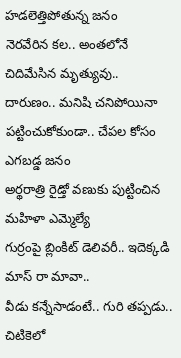హడలెత్తిపోతున్న జనం
నెరవేరిన కల.. అంతలోనే చిదిమేసిన మృత్యువు..
దారుణం.. మనిషి చనిపోయినా పట్టించుకోకుండా.. చేపల కోసం ఎగబడ్డ జనం
అర్థరాత్రి రైడ్తో వణుకు పుట్టించిన మహిళా ఎమ్మెల్యే
గుర్రంపై బ్లింకిట్ డెలివరీ.. ఇదెక్కడి మాస్ రా మావా..
వీడు కన్నేసాడంటే.. గురి తప్పడు.. చిటికెలో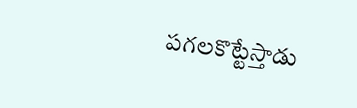పగలకొట్టేస్తాడు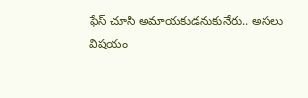ఫేస్ చూసి అమాయకుడనుకునేరు.. అసలు విషయం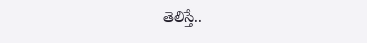తెలిస్తే..